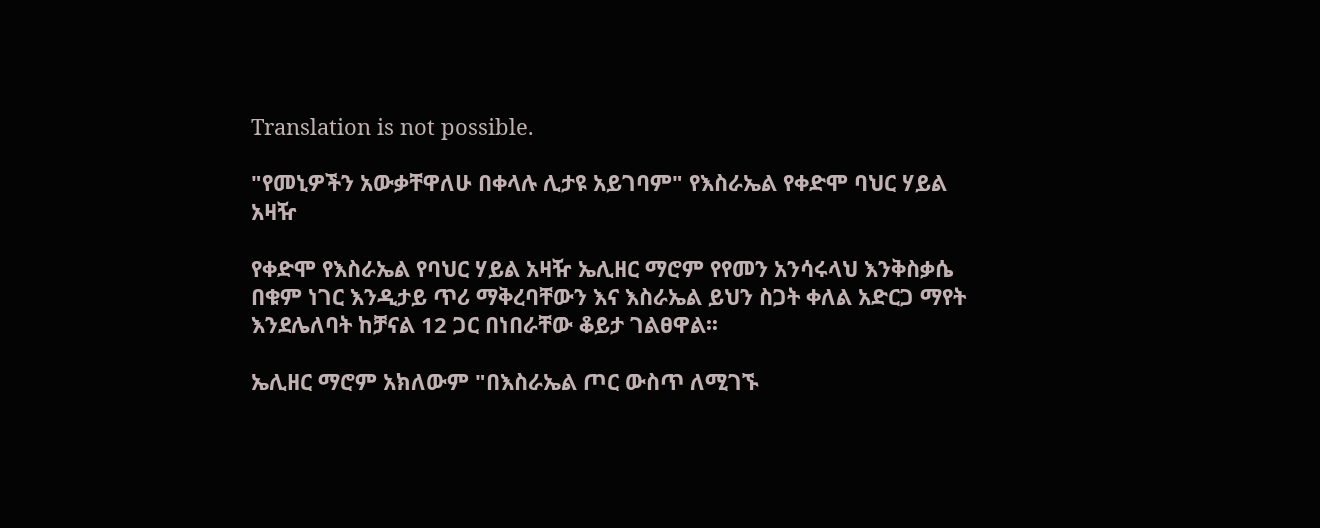Translation is not possible.

"የመኒዎችን አውቃቸዋለሁ በቀላሉ ሊታዩ አይገባም" የእስራኤል የቀድሞ ባህር ሃይል አዛዥ

የቀድሞ የእስራኤል የባህር ሃይል አዛዥ ኤሊዘር ማሮም የየመን አንሳሩላህ እንቅስቃሴ በቁም ነገር እንዲታይ ጥሪ ማቅረባቸውን እና እስራኤል ይህን ስጋት ቀለል አድርጋ ማየት እንደሌለባት ከቻናል 12 ጋር በነበራቸው ቆይታ ገልፀዋል፡፡

ኤሊዘር ማሮም አክለውም "በእስራኤል ጦር ውስጥ ለሚገኙ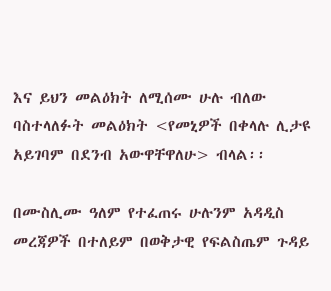እና ይህን መልዕክት ለሚሰሙ ሁሉ ብለው ባስተላለፉት መልዕክት <የመኒዎች በቀላሉ ሊታዩ አይገባም በደንብ አውዋቸዋለሁ> ብላል፡፡

በሙስሊሙ ዓለም የተፈጠሩ ሁሉንም አዳዲስ መረጃዎች በተለይም በወቅታዊ የፍልስጤም ጉዳይ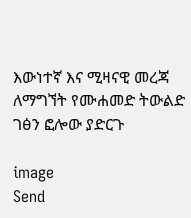እውነተኛ እና ሚዛናዊ መረጃ ለማግኘት የሙሐመድ ትውልድ ገፅን ፎሎው ያድርጉ

image
Send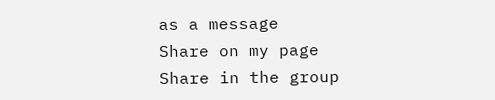as a message
Share on my page
Share in the group